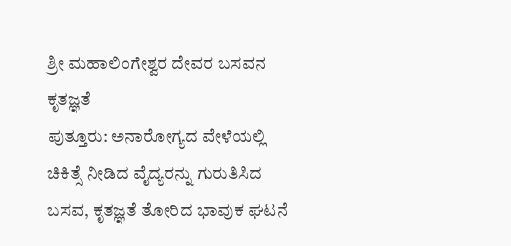ಶ್ರೀ ಮಹಾಲಿಂಗೇಶ್ವರ ದೇವರ ಬಸವನ ಕೃತಜ್ಞತೆ
ಪುತ್ತೂರು: ಅನಾರೋಗ್ಯದ ವೇಳೆಯಲ್ಲಿ ಚಿಕಿತ್ಸೆ ನೀಡಿದ ವೈದ್ಯರನ್ನು ಗುರುತಿಸಿದ ಬಸವ, ಕೃತಜ್ಞತೆ ತೋರಿದ ಭಾವುಕ ಘಟನೆ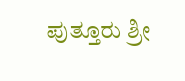ಪುತ್ತೂರು ಶ್ರೀ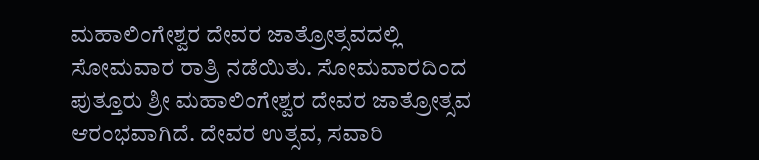ಮಹಾಲಿಂಗೇಶ್ವರ ದೇವರ ಜಾತ್ರೋತ್ಸವದಲ್ಲಿ ಸೋಮವಾರ ರಾತ್ರಿ ನಡೆಯಿತು. ಸೋಮವಾರದಿಂದ ಪುತ್ತೂರು ಶ್ರೀ ಮಹಾಲಿಂಗೇಶ್ವರ ದೇವರ ಜಾತ್ರೋತ್ಸವ ಆರಂಭವಾಗಿದೆ. ದೇವರ ಉತ್ಸವ, ಸವಾರಿ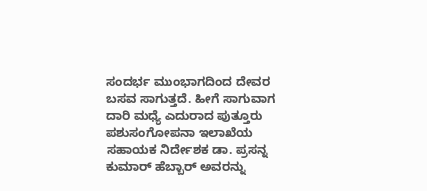ಸಂದರ್ಭ ಮುಂಭಾಗದಿಂದ ದೇವರ ಬಸವ ಸಾಗುತ್ತದೆ. ಹೀಗೆ ಸಾಗುವಾಗ ದಾರಿ ಮಧ್ಯೆ ಎದುರಾದ ಪುತ್ತೂರು ಪಶುಸಂಗೋಪನಾ ಇಲಾಖೆಯ ಸಹಾಯಕ ನಿರ್ದೇಶಕ ಡಾ. ಪ್ರಸನ್ನ ಕುಮಾರ್ ಹೆಬ್ಬಾರ್ ಅವರನ್ನು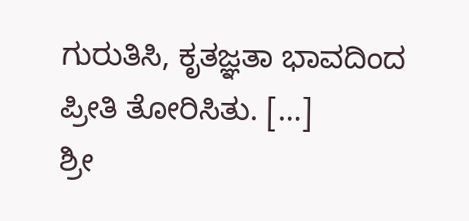ಗುರುತಿಸಿ, ಕೃತಜ್ಞತಾ ಭಾವದಿಂದ ಪ್ರೀತಿ ತೋರಿಸಿತು. […]
ಶ್ರೀ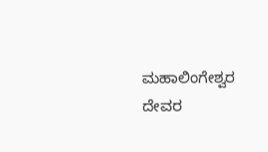ಮಹಾಲಿಂಗೇಶ್ವರ ದೇವರ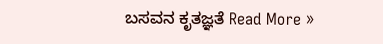ಬಸವನ ಕೃತಜ್ಞತೆ Read More »